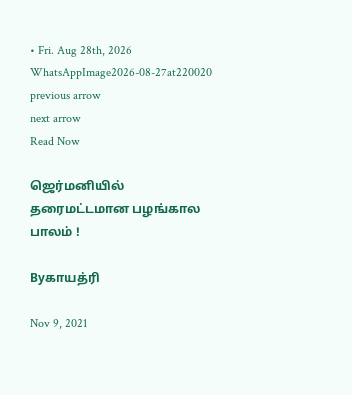• Fri. Aug 28th, 2026
WhatsAppImage2026-08-27at220020
previous arrow
next arrow
Read Now

ஜெர்மனியில் தரைமட்டமான பழங்கால பாலம் !

Byகாயத்ரி

Nov 9, 2021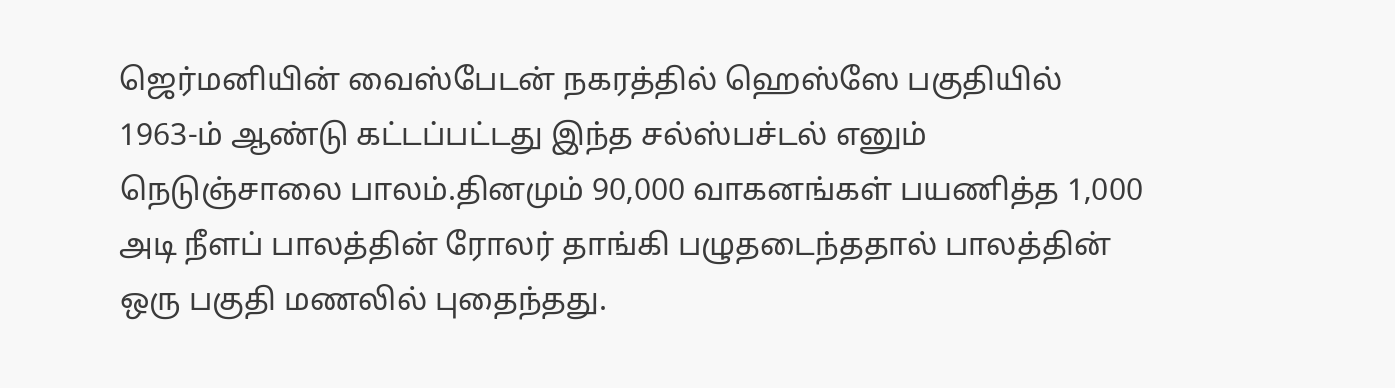ஜெர்மனியின் வைஸ்பேடன் நகரத்தில் ஹெஸ்ஸே பகுதியில் 1963-ம் ஆண்டு கட்டப்பட்டது இந்த சல்ஸ்பச்டல் எனும் நெடுஞ்சாலை பாலம்.தினமும் 90,000 வாகனங்கள் பயணித்த 1,000 அடி நீளப் பாலத்தின் ரோலர் தாங்கி பழுதடைந்ததால் பாலத்தின் ஒரு பகுதி மணலில் புதைந்தது.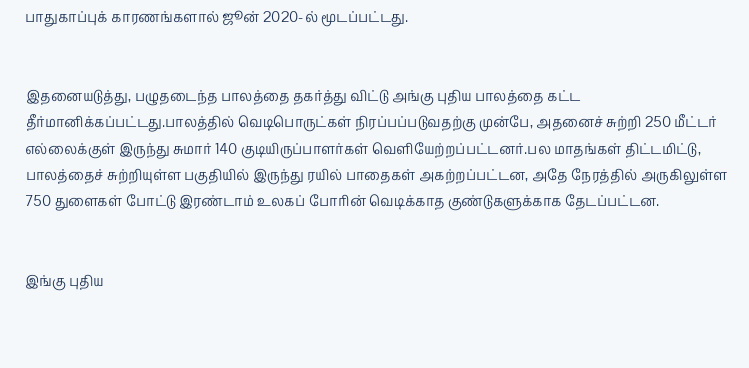பாதுகாப்புக் காரணங்களால் ஜூன் 2020-ல் மூடப்பட்டது.


இதனையடுத்து, பழுதடைந்த பாலத்தை தகர்த்து விட்டு அங்கு புதிய பாலத்தை கட்ட தீர்மானிக்கப்பட்டது.பாலத்தில் வெடிபொருட்கள் நிரப்பப்படுவதற்கு முன்பே, அதனைச் சுற்றி 250 மீட்டர் எல்லைக்குள் இருந்து சுமார் 140 குடியிருப்பாளர்கள் வெளியேற்றப்பட்டனர்.பல மாதங்கள் திட்டமிட்டு, பாலத்தைச் சுற்றியுள்ள பகுதியில் இருந்து ரயில் பாதைகள் அகற்றப்பட்டன, அதே நேரத்தில் அருகிலுள்ள 750 துளைகள் போட்டு இரண்டாம் உலகப் போரின் வெடிக்காத குண்டுகளுக்காக தேடப்பட்டன.


இங்கு புதிய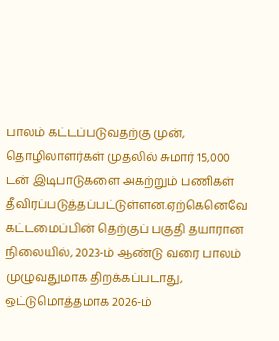பாலம் கட்டப்படுவதற்கு முன், தொழிலாளர்கள் முதலில் சுமார் 15,000 டன் இடிபாடுகளை அகற்றும் பணிகள் தீவிரப்படுத்தப்பட்டுள்ளன.ஏற்கெனெவே கட்டமைப்பின் தெற்குப் பகுதி தயாரான நிலையில், 2023-ம் ஆண்டு வரை பாலம் முழுவதுமாக திறக்கப்படாது, ஒட்டுமொத்தமாக 2026-ம்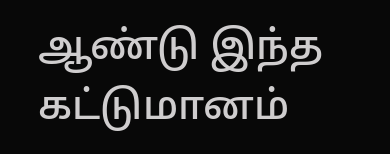ஆண்டு இந்த கட்டுமானம்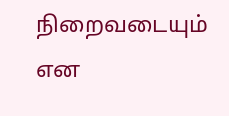நிறைவடையும் என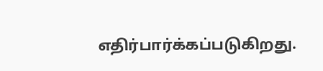எதிர்பார்க்கப்படுகிறது.